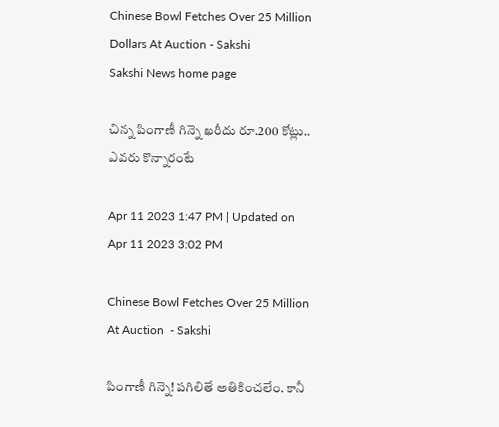Chinese Bowl Fetches Over 25 Million Dollars At Auction - Sakshi
Sakshi News home page

చిన్న పింగాణీ గిన్నె ఖరీదు రూ.200 కోట్లు.. ఎవరు కొన్నారంటే

Apr 11 2023 1:47 PM | Updated on Apr 11 2023 3:02 PM

Chinese Bowl Fetches Over 25 Million At Auction  - Sakshi

పింగాణీ గిన్నె! పగిలితే అతికించలేం. కానీ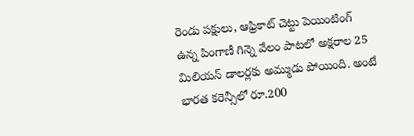రెండు పక్షులు, ఆఫ్రికాట్‌ చెట్టు పెయింటింగ్‌ ఉన్న పింగాణీ గిన్నె వేలం పాటలో అక్షరాల 25 మిలియన్‌ డాలర్లకు అమ్ముడు పోయింది. అంటే భారత కరెన్సీలో రూ.200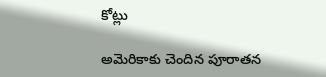కోట్లు

అమెరికాకు చెందిన పూరాతన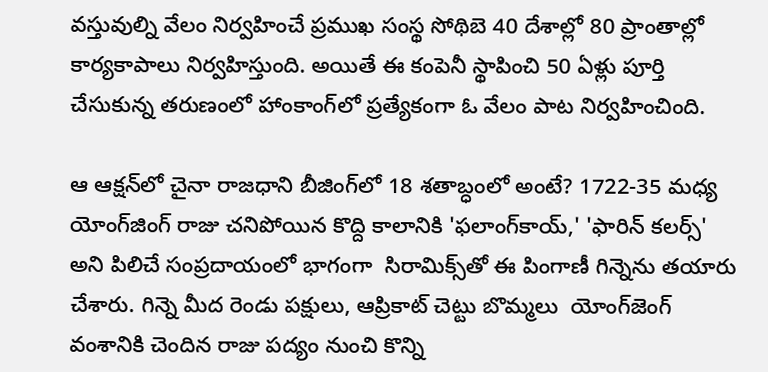వస్తువుల్ని వేలం నిర్వహించే ప్రముఖ సంస్థ సోథిబె 40 దేశాల్లో 80 ప్రాంతాల్లో కార్యకాపాలు నిర్వహిస్తుంది. అయితే ఈ కంపెనీ స్థాపించి 50 ఏళ్లు పూర్తి చేసుకున్న తరుణంలో హాంకాంగ్‌లో ప్రత్యేకంగా ఓ వేలం పాట నిర్వహించింది.

ఆ ఆక్షన్‌లో చైనా రాజధాని బీజింగ్‌లో 18 శతాబ్ధంలో అంటే? 1722-35 మధ్య యోంగ్‌జింగ్‌ రాజు చనిపోయిన కొద్ది కాలానికి 'ఫలాంగ్‌కాయ్,' 'ఫారిన్‌ కలర్స్‌' అని పిలిచే సంప్రదాయంలో భాగంగా  సిరామిక్స్‌తో ఈ పింగాణీ గిన్నెను తయారు చేశారు. గిన్నె మీద రెండు పక్షులు, ఆప్రికాట్‌ చెట్టు బొమ్మలు  యోంగ్‌జెంగ్ వంశానికి చెందిన రాజు పద్యం నుంచి కొన్ని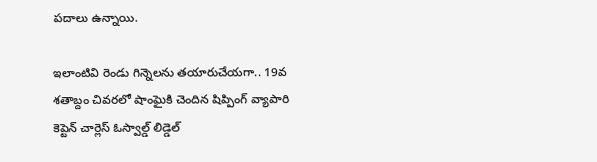పదాలు ఉన్నాయి.

ఇలాంటివి రెండు గిన్నెలను తయారుచేయగా.. 19వ శతాబ్దం చివరలో షాంఘైకి చెందిన షిప్పింగ్ వ్యాపారి కెప్టెన్ చార్లెస్ ఓస్వాల్డ్ లిడ్డెల్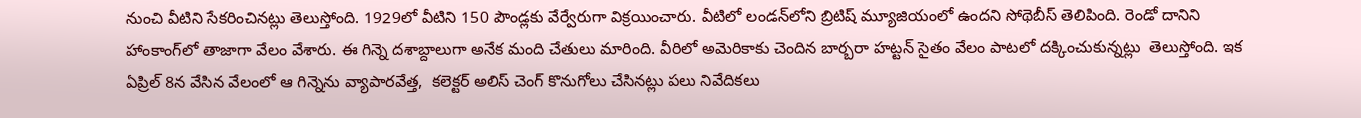నుంచి వీటిని సేకరించినట్లు తెలుస్తోంది. 1929లో వీటిని 150 పౌండ్లకు వేర్వేరుగా విక్రయించారు. వీటిలో లండన్‌లోని బ్రిటిష్ మ్యూజియంలో ఉందని సోథెబీస్ తెలిపింది. రెండో దానిని హాంకాంగ్‌లో తాజాగా వేలం వేశారు. ఈ గిన్నె దశాబ్దాలుగా అనేక మంది చేతులు మారింది. వీరిలో అమెరికాకు చెందిన బార్బరా హట్టన్‌ సైతం వేలం పాటలో దక్కించుకున్నట్లు  తెలుస్తోంది. ఇక ఏప్రిల్‌ 8న వేసిన వేలంలో ఆ గిన్నెను వ్యాపారవేత్త,  కలెక్టర్ అలిస్ చెంగ్ కొనుగోలు చేసినట్లు పలు నివేదికలు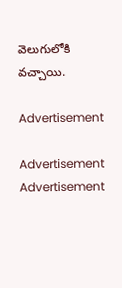వెలుగులోకి వచ్చాయి.

Advertisement

Advertisement
Advertisement